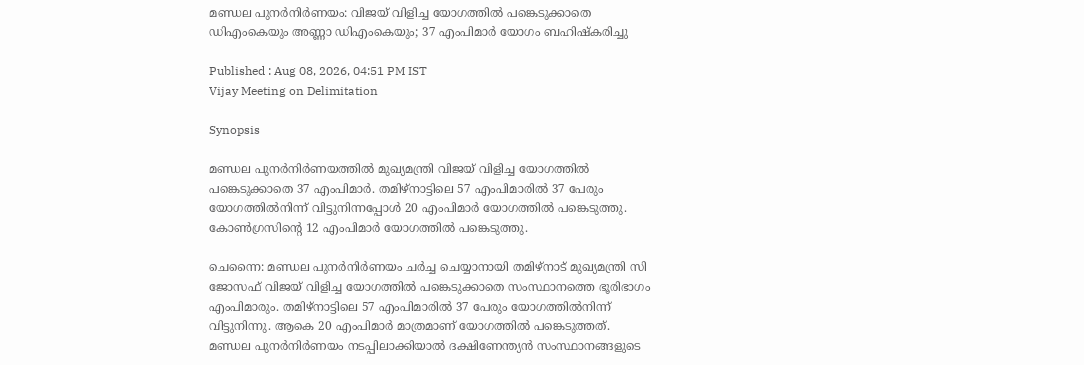മണ്ഡല പുനർനിർണയം: വിജയ് വിളിച്ച യോഗത്തിൽ പങ്കെടുക്കാതെ ഡിഎംകെയും അണ്ണാ ഡിഎംകെയും; 37 എംപിമാർ യോഗം ബഹിഷ്കരിച്ചു

Published : Aug 08, 2026, 04:51 PM IST
Vijay Meeting on Delimitation

Synopsis

മണ്ഡല പുനർനിർണയത്തിൽ മുഖ്യമന്ത്രി വിജയ് വിളിച്ച യോഗത്തിൽ പങ്കെടുക്കാതെ 37 എംപിമാർ. തമിഴ്നാട്ടിലെ 57 എംപിമാരിൽ 37 പേരും യോഗത്തിൽനിന്ന് വിട്ടുനിന്നപ്പോൾ 20 എംപിമാർ യോഗത്തിൽ പങ്കെടുത്തു. കോൺഗ്രസിൻ്റെ 12 എംപിമാർ യോഗത്തിൽ പങ്കെടുത്തു.

ചെന്നൈ: മണ്ഡല പുനർനിർണയം ചർച്ച ചെയ്യാനായി തമിഴ്നാട് മുഖ്യമന്ത്രി സി ജോസഫ് വിജയ് വിളിച്ച യോഗത്തിൽ പങ്കെടുക്കാതെ സംസ്ഥാനത്തെ ഭൂരിഭാഗം എംപിമാരും. തമിഴ്നാട്ടിലെ 57 എംപിമാരിൽ 37 പേരും യോഗത്തിൽനിന്ന് വിട്ടുനിന്നു. ആകെ 20 എംപിമാർ മാത്രമാണ് യോഗത്തിൽ പങ്കെടുത്തത്. മണ്ഡല പുനർനിർണയം നടപ്പിലാക്കിയാൽ ദക്ഷിണേന്ത്യൻ സംസ്ഥാനങ്ങളുടെ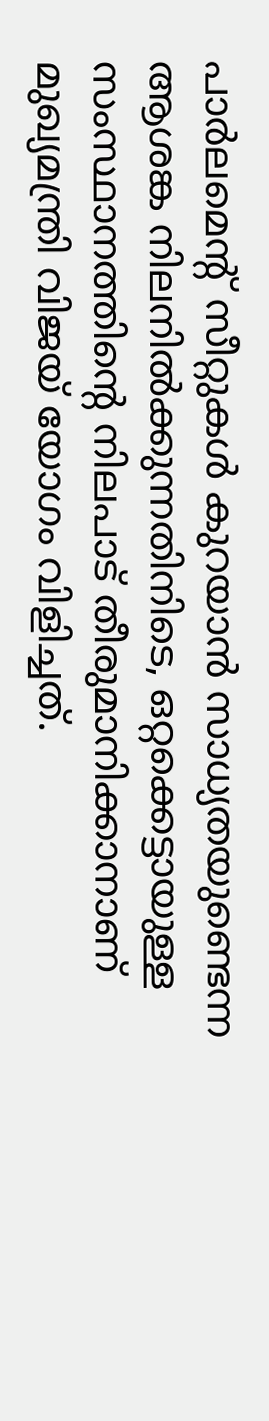പാർലമെന്റ് സീറ്റുകൾ കുറയാൻ സാധ്യതയുണ്ടെന്ന ആശങ്ക നിലനിൽക്കുന്നതിനിടെ, ഒറ്റക്കെട്ടായുള്ള സംസ്ഥാനത്തിന്റെ നിലപാട് തീരുമാനിക്കാനാണ് മുഖ്യമന്ത്രി വിജയ് യോഗം വിളിച്ചത്.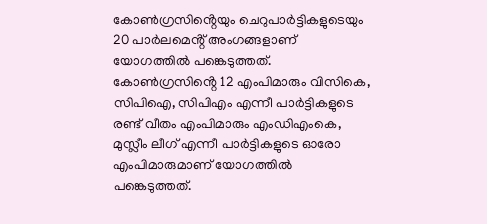കോൺഗ്രസിൻ്റെയും ചെറുപാർട്ടികളുടെയും 20 പാർലമെൻ്റ് അംഗങ്ങളാണ് യോഗത്തിൽ പങ്കെടുത്തത്. കോൺഗ്രസിൻ്റെ 12 എംപിമാരും വിസികെ, സിപിഐ, സിപിഎം എന്നീ പാർട്ടികളുടെ രണ്ട് വീതം എംപിമാരും എംഡിഎംകെ, മുസ്ലീം ലീഗ് എന്നീ പാർട്ടികളുടെ ഓരോ എംപിമാരുമാണ് യോഗത്തിൽ പങ്കെടുത്തത്.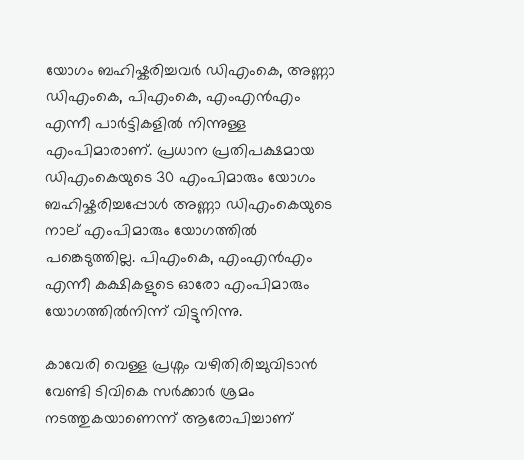യോഗം ബഹിഷ്കരിച്ചവർ ഡിഎംകെ, അണ്ണാ ഡിഎംകെ, പിഎംകെ, എംഎൻഎം എന്നീ പാർട്ടികളിൽ നിന്നുള്ള എംപിമാരാണ്. പ്രധാന പ്രതിപക്ഷമായ ഡിഎംകെയുടെ 30 എംപിമാരും യോഗം ബഹിഷ്കരിച്ചപ്പോൾ അണ്ണാ ഡിഎംകെയുടെ നാല് എംപിമാരും യോഗത്തിൽ പങ്കെടുത്തില്ല. പിഎംകെ, എംഎൻഎം എന്നീ കക്ഷികളുടെ ഓരോ എംപിമാരും യോഗത്തിൽനിന്ന് വിട്ടുനിന്നു.

കാവേരി വെള്ള പ്രശ്നം വഴിതിരിച്ചുവിടാൻ വേണ്ടി ടിവികെ സർക്കാർ ശ്രമം നടത്തുകയാണെന്ന് ആരോപിച്ചാണ്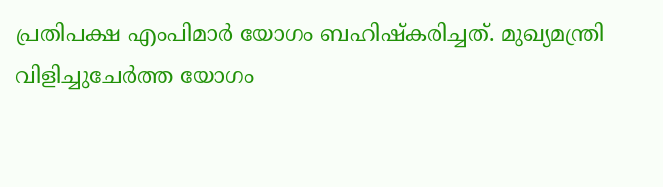പ്രതിപക്ഷ എംപിമാർ യോഗം ബഹിഷ്കരിച്ചത്. മുഖ്യമന്ത്രി വിളിച്ചുചേർത്ത യോഗം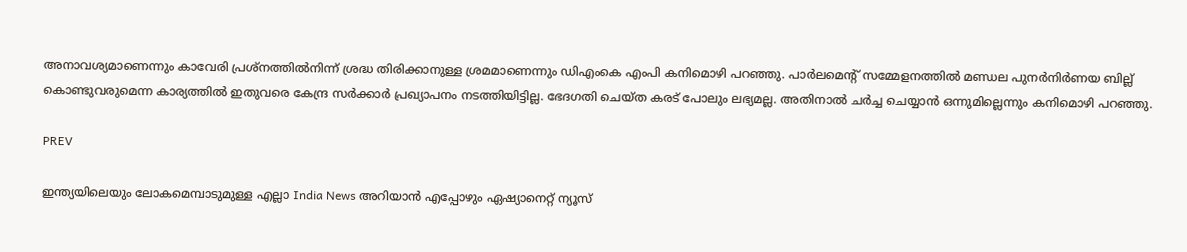അനാവശ്യമാണെന്നും കാവേരി പ്രശ്നത്തിൽനിന്ന് ശ്രദ്ധ തിരിക്കാനുള്ള ശ്രമമാണെന്നും ഡിഎംകെ എംപി കനിമൊഴി പറഞ്ഞു. പാർലമെൻ്റ് സമ്മേളനത്തിൽ മണ്ഡല പുനർനിർണയ ബില്ല് കൊണ്ടുവരുമെന്ന കാര്യത്തിൽ ഇതുവരെ കേന്ദ്ര സർക്കാർ പ്രഖ്യാപനം നടത്തിയിട്ടില്ല. ഭേദഗതി ചെയ്ത കരട് പോലും ലഭ്യമല്ല. അതിനാൽ ചർച്ച ചെയ്യാൻ ഒന്നുമില്ലെന്നും കനിമൊഴി പറഞ്ഞു.

PREV

ഇന്ത്യയിലെയും ലോകമെമ്പാടുമുള്ള എല്ലാ India News അറിയാൻ എപ്പോഴും ഏഷ്യാനെറ്റ് ന്യൂസ്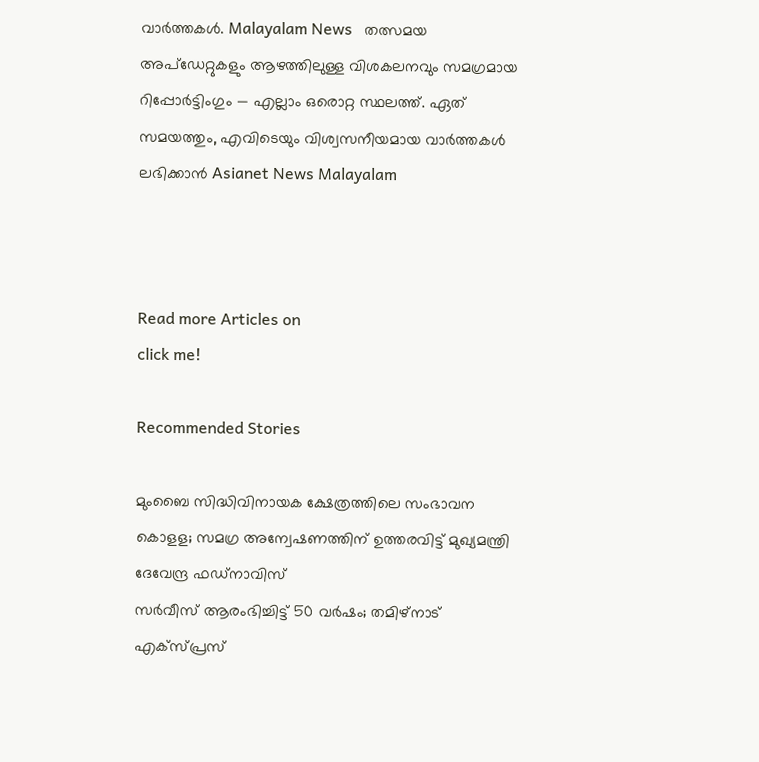വാർത്തകൾ. Malayalam News   തത്സമയ അപ്‌ഡേറ്റുകളും ആഴത്തിലുള്ള വിശകലനവും സമഗ്രമായ റിപ്പോർട്ടിംഗും — എല്ലാം ഒരൊറ്റ സ്ഥലത്ത്. ഏത് സമയത്തും, എവിടെയും വിശ്വസനീയമായ വാർത്തകൾ ലഭിക്കാൻ Asianet News Malayalam



Read more Articles on
click me!

Recommended Stories

മുംബൈ സിദ്ധിവിനായക ക്ഷേത്രത്തിലെ സംഭാവന കൊളള; സമഗ്ര അന്വേഷണത്തിന് ഉത്തരവിട്ട് മുഖ്യമന്ത്രി ദേവേന്ദ്ര ഫഡ്‌നാവിസ്
സ‍‍ർവീസ് ആരംഭിച്ചിട്ട് 50 വർഷം; തമിഴ്നാട് എക്സ്പ്രസ്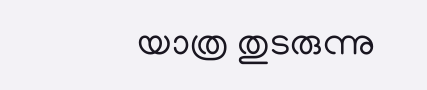യാത്ര തുടരുന്നു